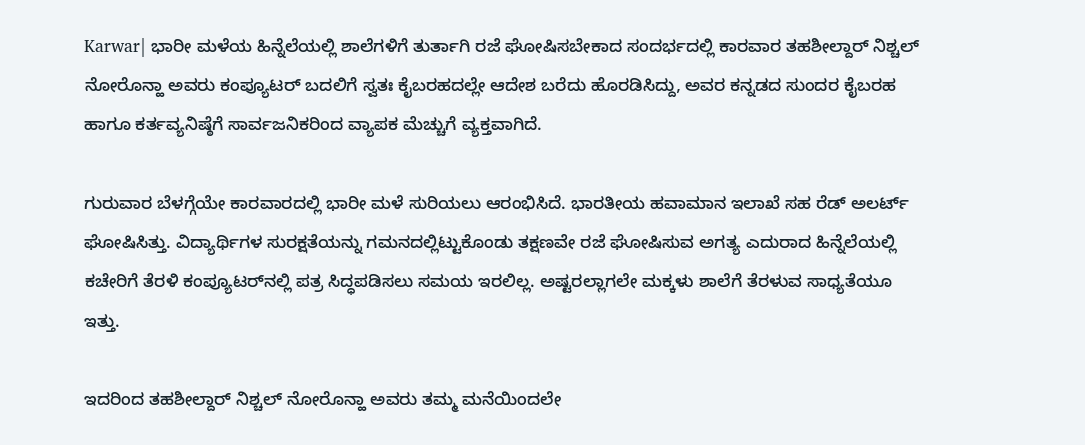Karwar| ಭಾರೀ ಮಳೆಯ ಹಿನ್ನೆಲೆಯಲ್ಲಿ ಶಾಲೆಗಳಿಗೆ ತುರ್ತಾಗಿ ರಜೆ ಘೋಷಿಸಬೇಕಾದ ಸಂದರ್ಭದಲ್ಲಿ ಕಾರವಾರ ತಹಶೀಲ್ದಾರ್ ನಿಶ್ಚಲ್ ನೋರೊನ್ಹಾ ಅವರು ಕಂಪ್ಯೂಟರ್‌ ಬದಲಿಗೆ ಸ್ವತಃ ಕೈಬರಹದಲ್ಲೇ ಆದೇಶ ಬರೆದು ಹೊರಡಿಸಿದ್ದು, ಅವರ ಕನ್ನಡದ ಸುಂದರ ಕೈಬರಹ ಹಾಗೂ ಕರ್ತವ್ಯನಿಷ್ಠೆಗೆ ಸಾರ್ವಜನಿಕರಿಂದ ವ್ಯಾಪಕ ಮೆಚ್ಚುಗೆ ವ್ಯಕ್ತವಾಗಿದೆ.

ಗುರುವಾರ ಬೆಳಗ್ಗೆಯೇ ಕಾರವಾರದಲ್ಲಿ ಭಾರೀ ಮಳೆ ಸುರಿಯಲು ಆರಂಭಿಸಿದೆ. ಭಾರತೀಯ ಹವಾಮಾನ ಇಲಾಖೆ ಸಹ ರೆಡ್ ಅಲರ್ಟ್ ಘೋಷಿಸಿತ್ತು. ವಿದ್ಯಾರ್ಥಿಗಳ ಸುರಕ್ಷತೆಯನ್ನು ಗಮನದಲ್ಲಿಟ್ಟುಕೊಂಡು ತಕ್ಷಣವೇ ರಜೆ ಘೋಷಿಸುವ ಅಗತ್ಯ ಎದುರಾದ ಹಿನ್ನೆಲೆಯಲ್ಲಿ ಕಚೇರಿಗೆ ತೆರಳಿ ಕಂಪ್ಯೂಟರ್‌ನಲ್ಲಿ ಪತ್ರ ಸಿದ್ಧಪಡಿಸಲು ಸಮಯ ಇರಲಿಲ್ಲ. ಅಷ್ಟರಲ್ಲಾಗಲೇ ಮಕ್ಕಳು ಶಾಲೆಗೆ ತೆರಳುವ ಸಾಧ್ಯತೆಯೂ ಇತ್ತು.

ಇದರಿಂದ ತಹಶೀಲ್ದಾರ್ ನಿಶ್ಚಲ್ ನೋರೊನ್ಹಾ ಅವರು ತಮ್ಮ ಮನೆಯಿಂದಲೇ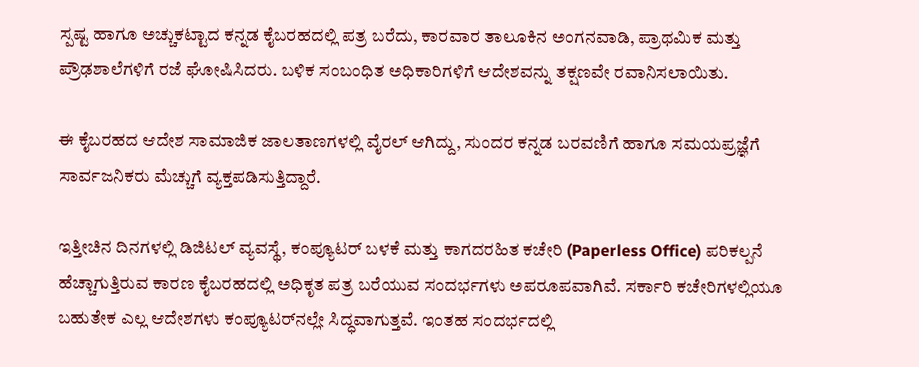ಸ್ಪಷ್ಟ ಹಾಗೂ ಅಚ್ಚುಕಟ್ಟಾದ ಕನ್ನಡ ಕೈಬರಹದಲ್ಲಿ ಪತ್ರ ಬರೆದು, ಕಾರವಾರ ತಾಲೂಕಿನ ಅಂಗನವಾಡಿ, ಪ್ರಾಥಮಿಕ ಮತ್ತು ಪ್ರೌಢಶಾಲೆಗಳಿಗೆ ರಜೆ ಘೋಷಿಸಿದರು. ಬಳಿಕ ಸಂಬಂಧಿತ ಅಧಿಕಾರಿಗಳಿಗೆ ಆದೇಶವನ್ನು ತಕ್ಷಣವೇ ರವಾನಿಸಲಾಯಿತು.

ಈ ಕೈಬರಹದ ಆದೇಶ ಸಾಮಾಜಿಕ ಜಾಲತಾಣಗಳಲ್ಲಿ ವೈರಲ್ ಆಗಿದ್ದು, ಸುಂದರ ಕನ್ನಡ ಬರವಣಿಗೆ ಹಾಗೂ ಸಮಯಪ್ರಜ್ಞೆಗೆ ಸಾರ್ವಜನಿಕರು ಮೆಚ್ಚುಗೆ ವ್ಯಕ್ತಪಡಿಸುತ್ತಿದ್ದಾರೆ.

ಇತ್ತೀಚಿನ ದಿನಗಳಲ್ಲಿ ಡಿಜಿಟಲ್ ವ್ಯವಸ್ಥೆ, ಕಂಪ್ಯೂಟರ್ ಬಳಕೆ ಮತ್ತು ಕಾಗದರಹಿತ ಕಚೇರಿ (Paperless Office) ಪರಿಕಲ್ಪನೆ ಹೆಚ್ಚಾಗುತ್ತಿರುವ ಕಾರಣ ಕೈಬರಹದಲ್ಲಿ ಅಧಿಕೃತ ಪತ್ರ ಬರೆಯುವ ಸಂದರ್ಭಗಳು ಅಪರೂಪವಾಗಿವೆ. ಸರ್ಕಾರಿ ಕಚೇರಿಗಳಲ್ಲಿಯೂ ಬಹುತೇಕ ಎಲ್ಲ ಆದೇಶಗಳು ಕಂಪ್ಯೂಟರ್‌ನಲ್ಲೇ ಸಿದ್ಧವಾಗುತ್ತವೆ. ಇಂತಹ ಸಂದರ್ಭದಲ್ಲಿ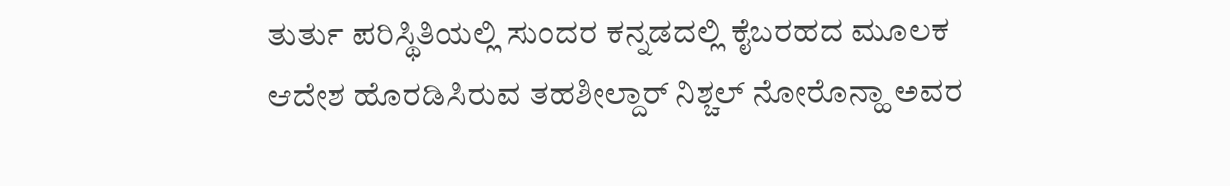ತುರ್ತು ಪರಿಸ್ಥಿತಿಯಲ್ಲಿ ಸುಂದರ ಕನ್ನಡದಲ್ಲಿ ಕೈಬರಹದ ಮೂಲಕ ಆದೇಶ ಹೊರಡಿಸಿರುವ ತಹಶೀಲ್ದಾರ್ ನಿಶ್ಚಲ್ ನೋರೊನ್ಹಾ ಅವರ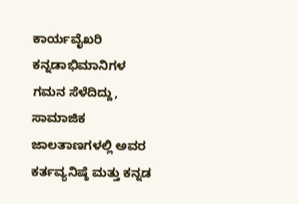ಕಾರ್ಯವೈಖರಿ ಕನ್ನಡಾಭಿಮಾನಿಗಳ ಗಮನ ಸೆಳೆದಿದ್ದು, ಸಾಮಾಜಿಕ ಜಾಲತಾಣಗಳಲ್ಲಿ ಅವರ ಕರ್ತವ್ಯನಿಷ್ಠೆ ಮತ್ತು ಕನ್ನಡ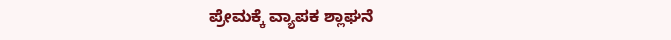ಪ್ರೇಮಕ್ಕೆ ವ್ಯಾಪಕ ಶ್ಲಾಘನೆ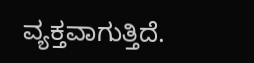ವ್ಯಕ್ತವಾಗುತ್ತಿದೆ.